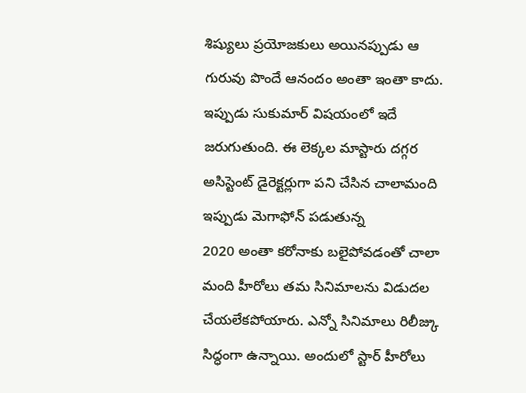శిష్యులు ప్రయోజకులు అయినప్పుడు ఆ గురువు పొందే ఆనందం అంతా ఇంతా కాదు. ఇప్పుడు సుకుమార్ విషయంలో ఇదే జరుగుతుంది. ఈ లెక్కల మాస్టారు దగ్గర అసిస్టెంట్ డైరెక్టర్లుగా పని చేసిన చాలామంది ఇప్పుడు మెగాఫోన్ పడుతున్న
2020 అంతా కరోనాకు బలైపోవడంతో చాలా మంది హీరోలు తమ సినిమాలను విడుదల చేయలేకపోయారు. ఎన్నో సినిమాలు రిలీజ్కు సిద్ధంగా ఉన్నాయి. అందులో స్టార్ హీరోలు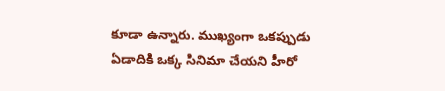కూడా ఉన్నారు. ముఖ్యంగా ఒకప్పుడు ఏడాదికి ఒక్క సినిమా చేయని హీరో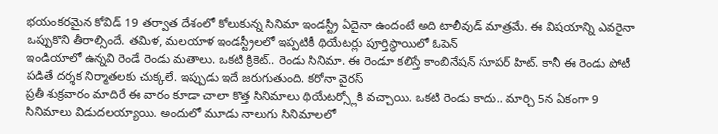భయంకరమైన కోవిడ్ 19 తర్వాత దేశంలో కోలుకున్న సినిమా ఇండస్ట్రీ ఏదైనా ఉందంటే అది టాలీవుడ్ మాత్రమే. ఈ విషయాన్ని ఎవరైనా ఒప్పుకొని తీరాల్సిందే. తమిళ, మలయాళ ఇండస్ట్రీలలో ఇప్పటికీ థియేటర్లు పూర్తిస్థాయిలో ఓపెన్
ఇండియాలో ఉన్నవి రెండే రెండు మతాలు. ఒకటి క్రికెట్.. రెండు సినిమా. ఈ రెండూ కలిస్తే కాంబినేషన్ సూపర్ హిట్. కానీ ఈ రెండు పోటీ పడితే దర్శక నిర్మాతలకు చుక్కలే. ఇప్పుడు ఇదే జరుగుతుంది. కరోనా వైరస్
ప్రతీ శుక్రవారం మాదిరే ఈ వారం కూడా చాలా కొత్త సినిమాలు థియేటర్స్లోకి వచ్చాయి. ఒకటి రెండు కాదు.. మార్చి 5న ఏకంగా 9 సినిమాలు విడుదలయ్యాయి. అందులో మూడు నాలుగు సినిమాలలో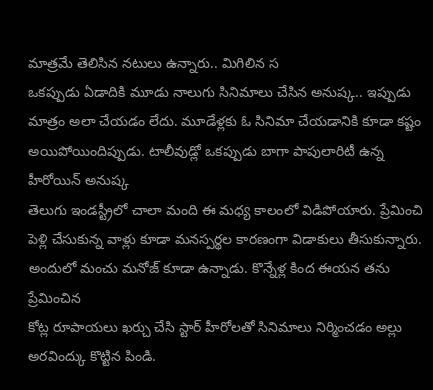మాత్రమే తెలిసిన నటులు ఉన్నారు.. మిగిలిన స
ఒకప్పుడు ఏడాదికి మూడు నాలుగు సినిమాలు చేసిన అనుష్క.. ఇప్పుడు మాత్రం అలా చేయడం లేదు. మూడేళ్లకు ఓ సినిమా చేయడానికి కూడా కష్టం అయిపోయిందిప్పుడు. టాలీవుడ్లో ఒకప్పుడు బాగా పాపులారిటీ ఉన్న హీరోయిన్ అనుష్క
తెలుగు ఇండస్ట్రీలో చాలా మంది ఈ మధ్య కాలంలో విడిపోయారు. ప్రేమించి పెళ్లి చేసుకున్న వాళ్లు కూడా మనస్పర్థల కారణంగా విడాకులు తీసుకున్నారు. అందులో మంచు మనోజ్ కూడా ఉన్నాడు. కొన్నేళ్ల కింద ఈయన తను ప్రేమించిన
కోట్ల రూపాయలు ఖర్చు చేసి స్టార్ హీరోలతో సినిమాలు నిర్మించడం అల్లు అరవింద్కు కొట్టిన పిండి.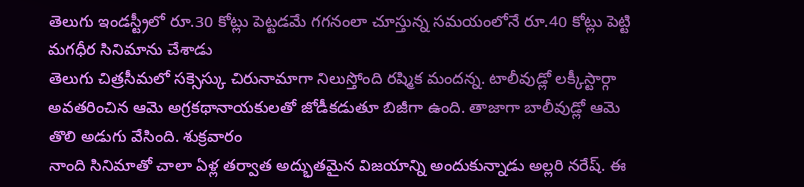తెలుగు ఇండస్ట్రీలో రూ.30 కోట్లు పెట్టడమే గగనంలా చూస్తున్న సమయంలోనే రూ.40 కోట్లు పెట్టి మగధీర సినిమాను చేశాడు
తెలుగు చిత్రసీమలో సక్సెస్కు చిరునామాగా నిలుస్తోంది రష్మిక మందన్న. టాలీవుడ్లో లక్కీస్టార్గా అవతరించిన ఆమె అగ్రకథానాయకులతో జోడీకడుతూ బిజీగా ఉంది. తాజాగా బాలీవుడ్లో ఆమె తొలి అడుగు వేసింది. శుక్రవారం
నాంది సినిమాతో చాలా ఏళ్ల తర్వాత అద్భుతమైన విజయాన్ని అందుకున్నాడు అల్లరి నరేష్. ఈ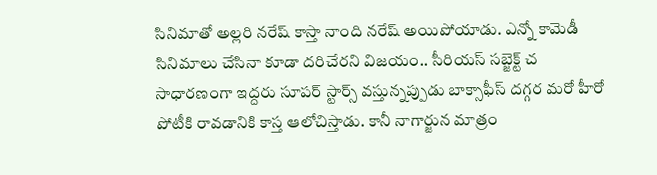సినిమాతో అల్లరి నరేష్ కాస్తా నాంది నరేష్ అయిపోయాడు. ఎన్నో కామెడీ సినిమాలు చేసినా కూడా దరిచేరని విజయం.. సీరియస్ సబ్జెక్ట్ చ
సాధారణంగా ఇద్దరు సూపర్ స్టార్స్ వస్తున్నప్పుడు బాక్సాఫీస్ దగ్గర మరో హీరో పోటీకి రావడానికి కాస్త ఆలోచిస్తాడు. కానీ నాగార్జున మాత్రం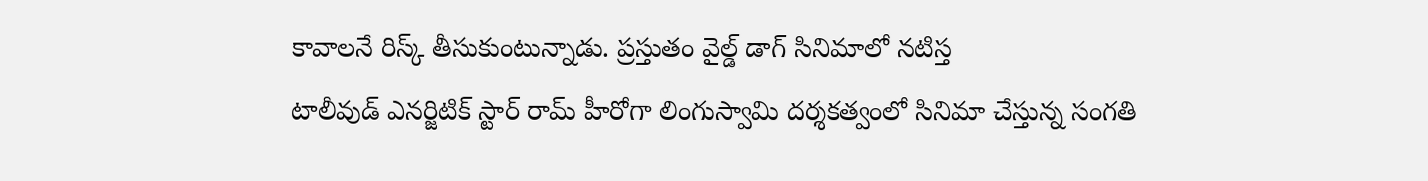కావాలనే రిస్క్ తీసుకుంటున్నాడు. ప్రస్తుతం వైల్డ్ డాగ్ సినిమాలో నటిస్త
టాలీవుడ్ ఎనర్జిటిక్ స్టార్ రామ్ హీరోగా లింగుస్వామి దర్శకత్వంలో సినిమా చేస్తున్న సంగతి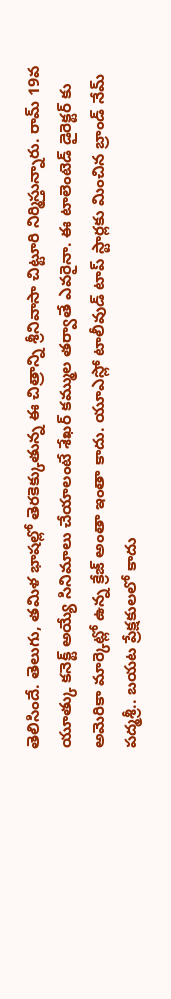తెలిసిందే. తెలుగు, తమిళ భాషల్లో తెరకెక్కుతున్న ఈ చిత్రాన్ని శ్రీనివాసా చిట్టూరి నిర్మిస్తున్నారు. రామ్ 19వ
యూత్కు కనెక్ట్ అయ్యే సినిమాలు చేయాలంటే శేఖర్ కమ్ముల తర్వాతే ఎవరైనా. ఈ టాలెంటెడ్ డైరెక్టర్ కు అమెరికా మార్కెట్లో ఉన్న క్రేజ్ అంతా ఇంతా కాదు. యూఎస్లో టాలీవుడ్ టాప్ స్టార్లకు మించిన బ్రాండ్ నేమ్
పద్మశ్రీ.. బయట ప్రేక్షకులలో కాదు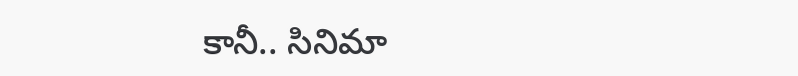కానీ.. సినిమా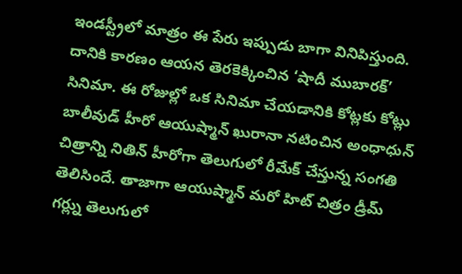ఇండస్ట్రీలో మాత్రం ఈ పేరు ఇప్పుడు బాగా వినిపిస్తుంది. దానికి కారణం ఆయన తెరకెక్కించిన ‘షాదీ ముబారక్’ సినిమా. ఈ రోజుల్లో ఒక సినిమా చేయడానికి కోట్లకు కోట్లు
బాలీవుడ్ హీరో ఆయుష్మాన్ ఖురానా నటించిన అంధాధున్ చిత్రాన్ని నితిన్ హీరోగా తెలుగులో రీమేక్ చేస్తున్న సంగతి తెలిసిందే. తాజాగా ఆయుష్మాన్ మరో హిట్ చిత్రం డ్రీమ్ గర్ల్ను తెలుగులో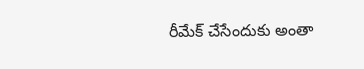రీమేక్ చేసేందుకు అంతా